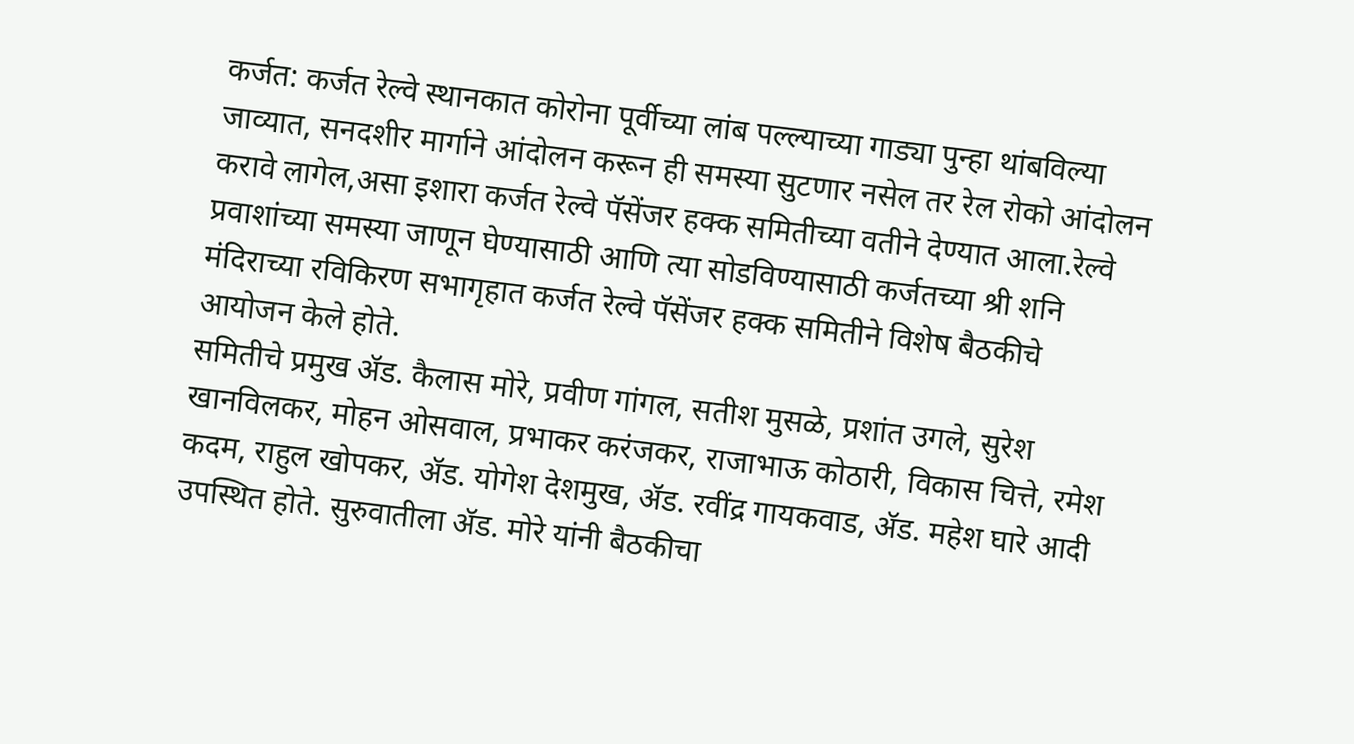कर्जत: कर्जत रेल्वे स्थानकात कोरोना पूर्वीच्या लांब पल्ल्याच्या गाड्या पुन्हा थांबविल्या जाव्यात, सनदशीर मार्गाने आंदोलन करून ही समस्या सुटणार नसेल तर रेल रोको आंदोलन करावे लागेल,असा इशारा कर्जत रेल्वे पॅसेंजर हक्क समितीच्या वतीने देण्यात आला.रेल्वे प्रवाशांच्या समस्या जाणून घेण्यासाठी आणि त्या सोडविण्यासाठी कर्जतच्या श्री शनि मंदिराच्या रविकिरण सभागृहात कर्जत रेल्वे पॅसेंजर हक्क समितीने विशेष बैठकीचे आयोजन केले होते.
समितीचे प्रमुख ॲड. कैलास मोरे, प्रवीण गांगल, सतीश मुसळे, प्रशांत उगले, सुरेश खानविलकर, मोहन ओसवाल, प्रभाकर करंजकर, राजाभाऊ कोठारी, विकास चित्ते, रमेश कदम, राहुल खोपकर, ॲड. योगेश देशमुख, ॲड. रवींद्र गायकवाड, ॲड. महेश घारे आदी उपस्थित होते. सुरुवातीला ॲड. मोरे यांनी बैठकीचा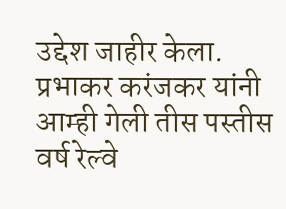उद्देश जाहीर केला.
प्रभाकर करंजकर यांनी आम्ही गेली तीस पस्तीस वर्ष रेल्वे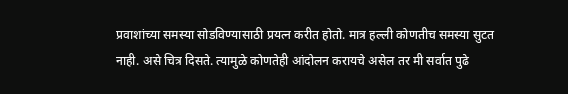प्रवाशांच्या समस्या सोडविण्यासाठी प्रयत्न करीत होतो. मात्र हल्ली कोणतीच समस्या सुटत नाही. असे चित्र दिसते. त्यामुळे कोणतेही आंदोलन करायचे असेल तर मी सर्वात पुढे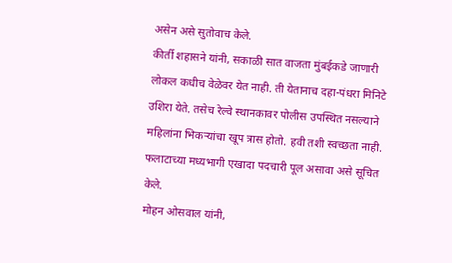असेन असे सुतोवाच केले.
कीर्ती शहासने यांनी, सकाळी सात वाजता मुंबईकडे जाणारी लोकल कधीच वेळेवर येत नाही. ती येतानाच दहा-पंधरा मिनिटे उशिरा येते. तसेच रेल्वे स्थानकावर पोलीस उपस्थित नसल्याने महिलांना भिकऱ्यांचा खूप त्रास होतो. हवी तशी स्वच्छता नाही. फलाटाच्या मध्यभागी एखादा पदचारी पूल असावा असे सूचित केले.
मोहन ओसवाल यांनी,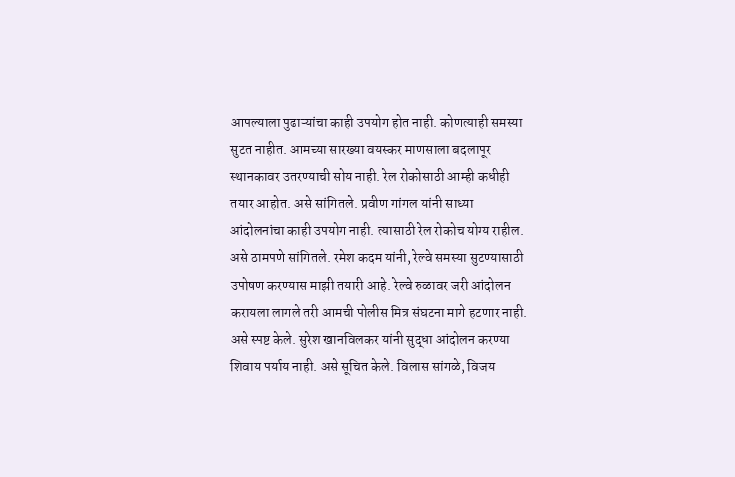आपल्याला पुढाऱ्यांचा काही उपयोग होत नाही. कोणत्याही समस्या सुटत नाहीत. आमच्या सारख्या वयस्कर माणसाला बदलापूर स्थानकावर उतरण्याची सोय नाही. रेल रोकोसाठी आम्ही कधीही तयार आहोत. असे सांगितले. प्रवीण गांगल यांनी साध्या आंदोलनांचा काही उपयोग नाही. त्यासाठी रेल रोकोच योग्य राहील.
असे ठामपणे सांगितले. रमेश कदम यांनी, रेल्वे समस्या सुटण्यासाठी उपोषण करण्यास माझी तयारी आहे. रेल्वे रुळावर जरी आंदोलन करायला लागले तरी आमची पोलीस मित्र संघटना मागे हटणार नाही. असे स्पष्ट केले. सुरेश खानविलकर यांनी सुद्धा आंदोलन करण्या शिवाय पर्याय नाही. असे सूचित केले. विलास सांगळे, विजय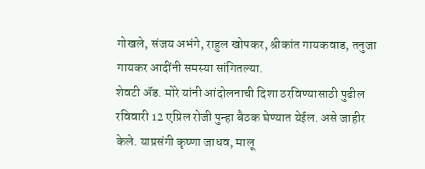गोखले, संजय अभंगे, राहुल खोपकर, श्रीकांत गायकवाड, तनुजा गायकर आदींनी समस्या सांगितल्या.
शेवटी ॲड. मोरे यांनी आंदोलनाची दिशा ठरविण्यासाठी पुढील रविवारी 12 एप्रिल रोजी पुन्हा बैठक घेण्यात येईल. असे जाहीर केले. याप्रसंगी कृष्णा जाधव, मालू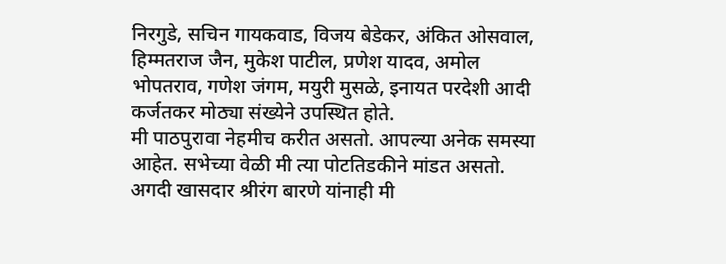निरगुडे, सचिन गायकवाड, विजय बेडेकर, अंकित ओसवाल, हिम्मतराज जैन, मुकेश पाटील, प्रणेश यादव, अमोल भोपतराव, गणेश जंगम, मयुरी मुसळे, इनायत परदेशी आदी कर्जतकर मोठ्या संख्येने उपस्थित होते.
मी पाठपुरावा नेहमीच करीत असतो. आपल्या अनेक समस्या आहेत. सभेच्या वेळी मी त्या पोटतिडकीने मांडत असतो. अगदी खासदार श्रीरंग बारणे यांनाही मी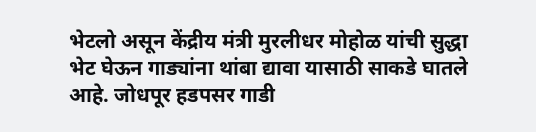भेटलो असून केंद्रीय मंत्री मुरलीधर मोहोळ यांची सुद्धा भेट घेऊन गाड्यांना थांबा द्यावा यासाठी साकडे घातले आहे. जोधपूर हडपसर गाडी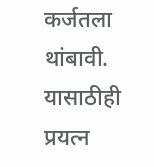कर्जतला थांबावी. यासाठीही प्रयत्न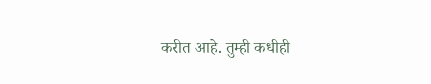करीत आहे. तुम्ही कधीही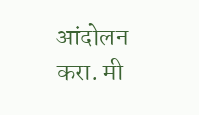आंदोलन करा. मी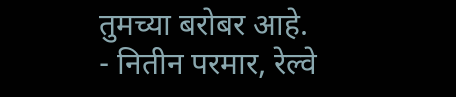तुमच्या बरोबर आहे.
- नितीन परमार, रेल्वे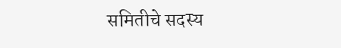समितीचे सदस्य